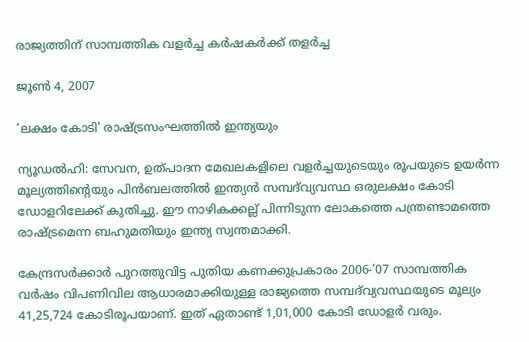രാജ്യത്തിന് സാമ്പത്തിക വളര്‍ച്ച കര്‍ഷകര്‍ക്ക്‌ തളര്‍ച്ച

ജൂണ്‍ 4, 2007

‘ലക്ഷം കോടി’ രാഷ്ട്രസംഘത്തില്‍ ഇന്ത്യയും

ന്യൂഡല്‍ഹി: സേവന, ഉത്‌പാദന മേഖലകളിലെ വളര്‍ച്ചയുടെയും രൂപയുടെ ഉയര്‍ന്ന മൂല്യത്തിന്റെയും പിന്‍ബലത്തില്‍ ഇന്ത്യന്‍ സമ്പദ്‌വ്യവസ്ഥ ഒരുലക്ഷം കോടി ഡോളറിലേക്ക്‌ കുതിച്ചു. ഈ നാഴികക്കല്ല്‌ പിന്നിടുന്ന ലോകത്തെ പന്ത്രണ്ടാമത്തെ രാഷ്ട്രമെന്ന ബഹുമതിയും ഇന്ത്യ സ്വന്തമാക്കി.

കേന്ദ്രസര്‍ക്കാര്‍ പുറത്തുവിട്ട പുതിയ കണക്കുപ്രകാരം 2006-’07 സാമ്പത്തിക വര്‍ഷം വിപണിവില ആധാരമാക്കിയുള്ള രാജ്യത്തെ സമ്പദ്‌വ്യവസ്ഥയുടെ മൂല്യം 41,25,724 കോടിരൂപയാണ്‌. ഇത്‌ ഏതാണ്ട്‌ 1,01,000 കോടി ഡോളര്‍ വരും.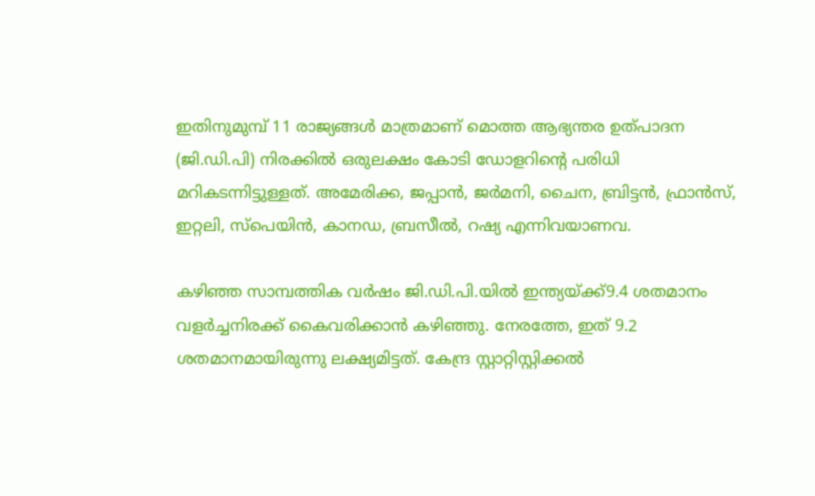ഇതിനുമുമ്പ്‌ 11 രാജ്യങ്ങള്‍ മാത്രമാണ്‌ മൊത്ത ആഭ്യന്തര ഉത്‌പാദന (ജി.ഡി.പി) നിരക്കില്‍ ഒരുലക്ഷം കോടി ഡോളറിന്റെ പരിധി മറികടന്നിട്ടുള്ളത്‌. അമേരിക്ക, ജപ്പാന്‍, ജര്‍മനി, ചൈന, ബ്രിട്ടന്‍, ഫ്രാന്‍സ്‌, ഇറ്റലി, സ്പെയിന്‍, കാനഡ, ബ്രസീല്‍, റഷ്യ എന്നിവയാണവ.

കഴിഞ്ഞ സാമ്പത്തിക വര്‍ഷം ജി.ഡി.പി.യില്‍ ഇന്ത്യയ്ക്ക്‌9.4 ശതമാനം വളര്‍ച്ചനിരക്ക്‌ കൈവരിക്കാന്‍ കഴിഞ്ഞു. നേരത്തേ, ഇത്‌ 9.2 ശതമാനമായിരുന്നു ലക്ഷ്യമിട്ടത്‌. കേന്ദ്ര സ്റ്റാറ്റിസ്റ്റിക്കല്‍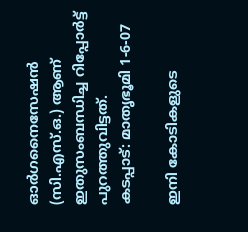ഓര്‍ഗനൈസേഷന്‍ (സി.എസ്‌.ഒ.) ആണ്‌ ഇതുസംബന്ധിച്ച റിപ്പോര്‍ട്ട്‌ പുറത്തുവിട്ടത്‌.
കടപ്പാട്‌: മാതൃഭൂമി 1-6-07

ഇനി കോടികളുടെ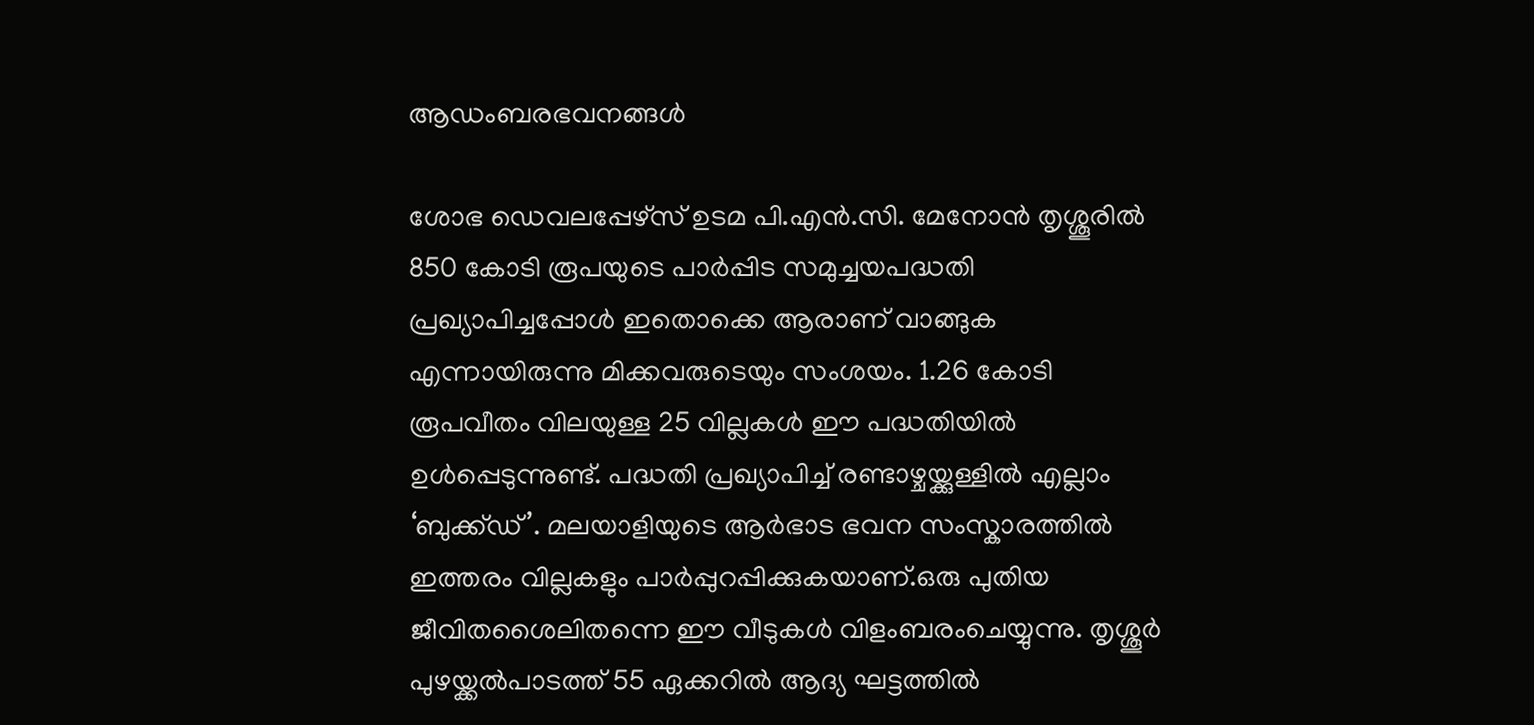ആഡംബരഭവനങ്ങള്‍

ശോഭ ഡെവലപ്പേഴ്‌സ്‌ ഉടമ പി.എന്‍.സി. മേനോന്‍ തൃശ്ശൂരില്‍ 850 കോടി രൂപയുടെ പാര്‍പ്പിട സമുച്ചയപദ്ധതി പ്രഖ്യാപിച്ചപ്പോള്‍ ഇതൊക്കെ ആരാണ്‌ വാങ്ങുക എന്നായിരുന്നു മിക്കവരുടെയും സംശയം. 1.26 കോടി രൂപവീതം വിലയുള്ള 25 വില്ലകള്‍ ഈ പദ്ധതിയില്‍ ഉള്‍പ്പെടുന്നുണ്ട്‌. പദ്ധതി പ്രഖ്യാപിച്ച്‌ രണ്ടാഴ്ചയ്ക്കുള്ളില്‍ എല്ലാം ‘ബുക്ക്ഡ്‌’. മലയാളിയുടെ ആര്‍ഭാട ഭവന സംസ്കാരത്തില്‍ ഇത്തരം വില്ലകളും പാര്‍പ്പുറപ്പിക്കുകയാണ്‌.ഒരു പുതിയ ജീവിതശൈലിതന്നെ ഈ വീടുകള്‍ വിളംബരംചെയ്യുന്നു. തൃശ്ശൂര്‍ പുഴയ്ക്കല്‍പാടത്ത്‌ 55 ഏക്കറില്‍ ആദ്യ ഘട്ടത്തില്‍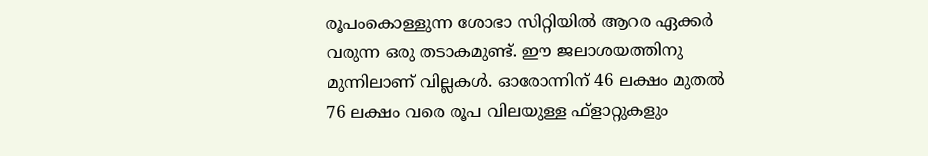രൂപംകൊള്ളുന്ന ശോഭാ സിറ്റിയില്‍ ആറര ഏക്കര്‍ വരുന്ന ഒരു തടാകമുണ്ട്‌. ഈ ജലാശയത്തിനു മുന്നിലാണ്‌ വില്ലകള്‍. ഓരോന്നിന്‌ 46 ലക്ഷം മുതല്‍ 76 ലക്ഷം വരെ രൂപ വിലയുള്ള ഫ്‌ളാറ്റുകളും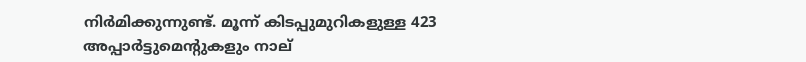നിര്‍മിക്കുന്നുണ്ട്‌. മൂന്ന്‌ കിടപ്പുമുറികളുള്ള 423 അപ്പാര്‍ട്ടുമെന്റുകളും നാല്‌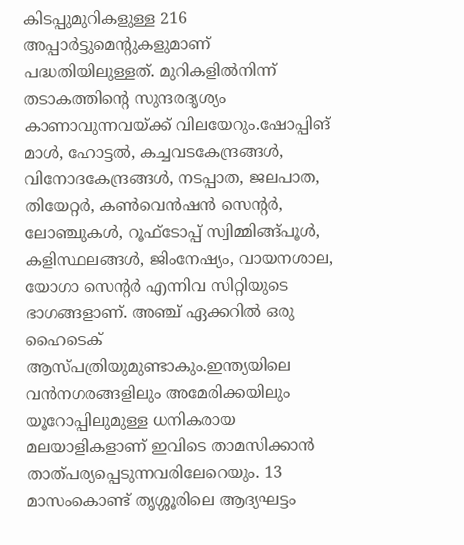കിടപ്പുമുറികളുള്ള 216 അപ്പാര്‍ട്ടുമെന്റുകളുമാണ്‌ പദ്ധതിയിലുള്ളത്‌. മുറികളില്‍നിന്ന്‌ തടാകത്തിന്റെ സുന്ദരദൃശ്യം കാണാവുന്നവയ്ക്ക്‌ വിലയേറും.ഷോപ്പിങ്‌ മാള്‍, ഹോട്ടല്‍, കച്ചവടകേന്ദ്രങ്ങള്‍, വിനോദകേന്ദ്രങ്ങള്‍, നടപ്പാത, ജലപാത, തിയേറ്റര്‍, കണ്‍വെന്‍ഷന്‍ സെന്റര്‍, ലോഞ്ചുകള്‍, റൂഫ്‌ടോപ്പ്‌ സ്വിമ്മിങ്ങ്‌പൂള്‍, കളിസ്ഥലങ്ങള്‍, ജിംനേഷ്യം, വായനശാല, യോഗാ സെന്റര്‍ എന്നിവ സിറ്റിയുടെ ഭാഗങ്ങളാണ്‌. അഞ്ച്‌ ഏക്കറില്‍ ഒരു ഹൈടെക്‌ ആസ്പത്രിയുമുണ്ടാകും.ഇന്ത്യയിലെ വന്‍നഗരങ്ങളിലും അമേരിക്കയിലും യൂറോപ്പിലുമുള്ള ധനികരായ മലയാളികളാണ്‌ ഇവിടെ താമസിക്കാന്‍ താത്‌പര്യപ്പെടുന്നവരിലേറെയും. 13 മാസംകൊണ്ട്‌ തൃശ്ശൂരിലെ ആദ്യഘട്ടം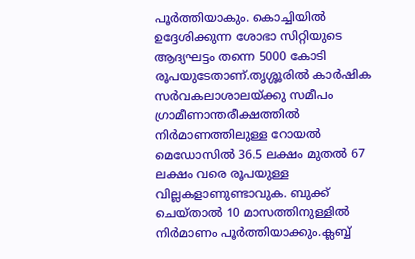പൂര്‍ത്തിയാകും. കൊച്ചിയില്‍ ഉദ്ദേശിക്കുന്ന ശോഭാ സിറ്റിയുടെ ആദ്യഘട്ടം തന്നെ 5000 കോടി രൂപയുടേതാണ്‌.തൃശ്ശൂരില്‍ കാര്‍ഷിക സര്‍വകലാശാലയ്ക്കു സമീപം ഗ്രാമീണാന്തരീക്ഷത്തില്‍ നിര്‍മാണത്തിലുള്ള റോയല്‍ മെഡോസില്‍ 36.5 ലക്ഷം മുതല്‍ 67 ലക്ഷം വരെ രൂപയുള്ള വില്ലകളാണുണ്ടാവുക. ബുക്ക്‌ ചെയ്താല്‍ 10 മാസത്തിനുള്ളില്‍ നിര്‍മാണം പൂര്‍ത്തിയാക്കും.ക്ലബ്ബ്‌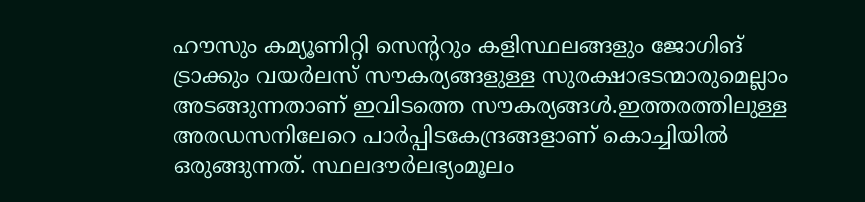ഹൗസും കമ്യൂണിറ്റി സെന്ററും കളിസ്ഥലങ്ങളും ജോഗിങ്‌ ട്രാക്കും വയര്‍ലസ്‌ സൗകര്യങ്ങളുള്ള സുരക്ഷാഭടന്മാരുമെല്ലാം അടങ്ങുന്നതാണ്‌ ഇവിടത്തെ സൗകര്യങ്ങള്‍.ഇത്തരത്തിലുള്ള അരഡസനിലേറെ പാര്‍പ്പിടകേന്ദ്രങ്ങളാണ്‌ കൊച്ചിയില്‍ ഒരുങ്ങുന്നത്‌. സ്ഥലദൗര്‍ലഭ്യംമൂലം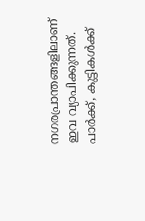നഗരപ്രാന്തങ്ങളിലാണ്‌ ഇവ വ്യാപിക്കുന്നത്‌. പാര്‍ക്ക്‌, കുട്ടികള്‍ക്ക്‌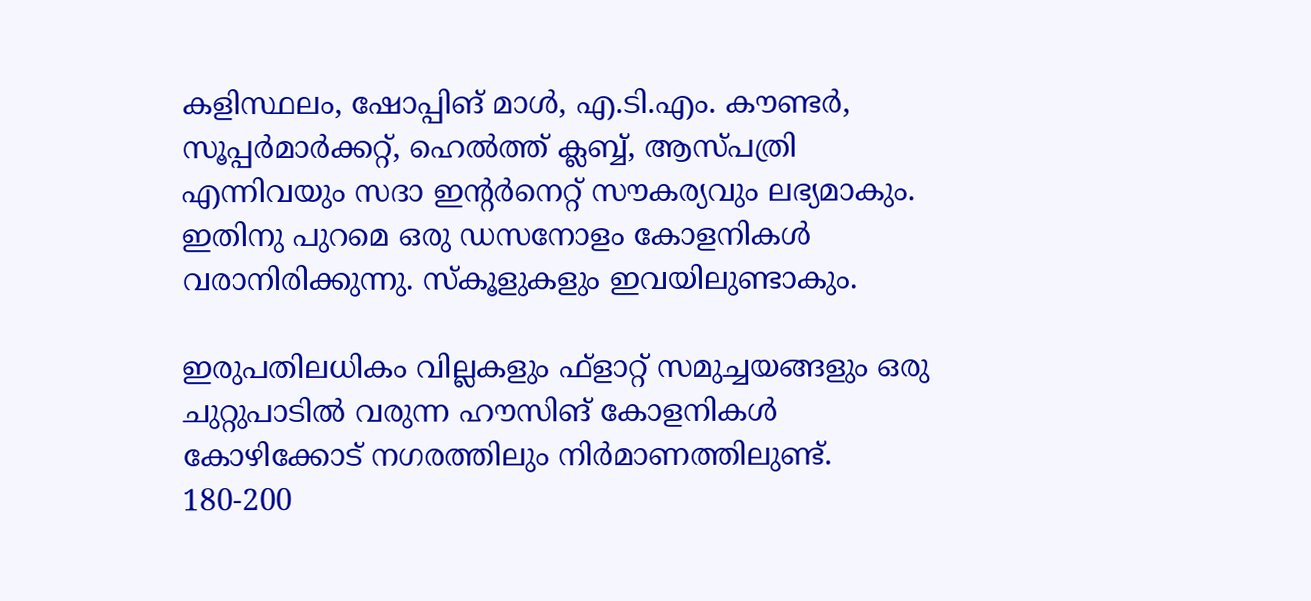കളിസ്ഥലം, ഷോപ്പിങ്‌ മാള്‍, എ.ടി.എം. കൗണ്ടര്‍, സൂപ്പര്‍മാര്‍ക്കറ്റ്‌, ഹെല്‍ത്ത്‌ ക്ലബ്ബ്‌, ആസ്പത്രി എന്നിവയും സദാ ഇന്റര്‍നെറ്റ്‌ സൗകര്യവും ലഭ്യമാകും. ഇതിനു പുറമെ ഒരു ഡസനോളം കോളനികള്‍ വരാനിരിക്കുന്നു. സ്കൂളുകളും ഇവയിലുണ്ടാകും.

ഇരുപതിലധികം വില്ലകളും ഫ്‌ളാറ്റ്‌ സമുച്ചയങ്ങളും ഒരു ചുറ്റുപാടില്‍ വരുന്ന ഹൗസിങ്‌ കോളനികള്‍ കോഴിക്കോട്‌ നഗരത്തിലും നിര്‍മാണത്തിലുണ്ട്‌. 180-200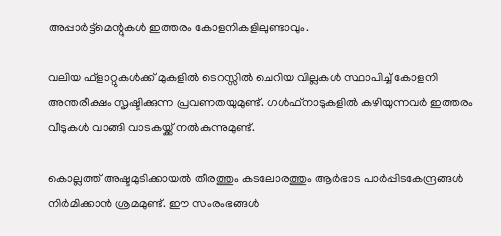അപ്പാര്‍ട്ട്‌മെന്റുകള്‍ ഇത്തരം കോളനികളിലുണ്ടാവും.

വലിയ ഫ്‌ളാറ്റുകള്‍ക്ക്‌ മുകളില്‍ ടെറസ്സില്‍ ചെറിയ വില്ലകള്‍ സ്ഥാപിച്ച്‌ കോളനി അന്തരീക്ഷം സൃഷ്ടിക്കുന്ന പ്രവണതയുമുണ്ട്‌. ഗള്‍ഫ്‌നാടുകളില്‍ കഴിയുന്നവര്‍ ഇത്തരം വീടുകള്‍ വാങ്ങി വാടകയ്ക്ക്‌ നല്‍കുന്നുമുണ്ട്‌.

കൊല്ലത്ത്‌ അഷ്ടമുടിക്കായല്‍ തീരത്തും കടലോരത്തും ആര്‍ഭാട പാര്‍പ്പിടകേന്ദ്രങ്ങള്‍ നിര്‍മിക്കാന്‍ ശ്രമമുണ്ട്‌. ഈ സംരംഭങ്ങള്‍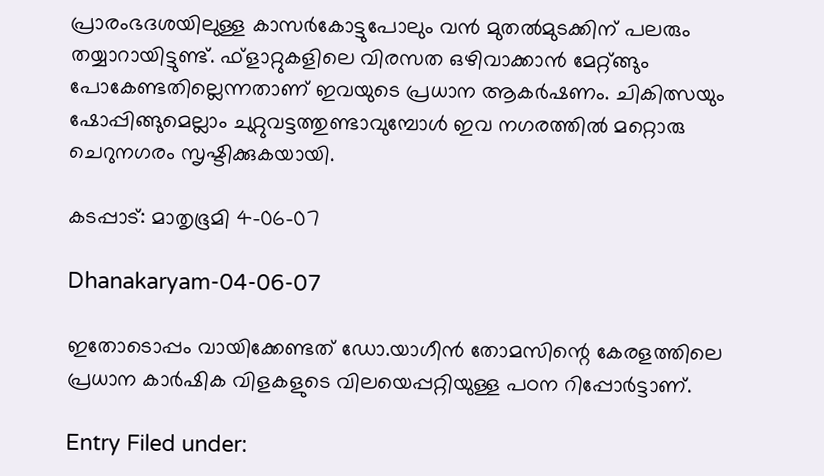പ്രാരംഭദശയിലുള്ള കാസര്‍കോട്ടുപോലും വന്‍ മുതല്‍മുടക്കിന്‌ പലരും തയ്യാറായിട്ടുണ്ട്‌. ഫ്‌ളാറ്റുകളിലെ വിരസത ഒഴിവാക്കാന്‍ മേറ്റ്ങ്ങും പോകേണ്ടതില്ലെന്നതാണ്‌ ഇവയുടെ പ്രധാന ആകര്‍ഷണം. ചികിത്സയും ഷോപ്പിങ്ങുമെല്ലാം ചുറ്റുവട്ടത്തുണ്ടാവുമ്പോള്‍ ഇവ നഗരത്തില്‍ മറ്റൊരു ചെറുനഗരം സൃഷ്ടിക്കുകയായി.

കടപ്പാട്‌: മാതൃഭൂമി 4-06-07

Dhanakaryam-04-06-07

ഇതോടൊപ്പം വായിക്കേണ്ടത്‌ ഡോ.യാഗീന്‍ തോമസിന്റെ കേരളത്തിലെ പ്രധാന കാര്‍ഷിക വിളകളുടെ വിലയെപ്പറ്റിയുള്ള പഠന റിപ്പോര്‍ട്ടാണ്.

Entry Filed under: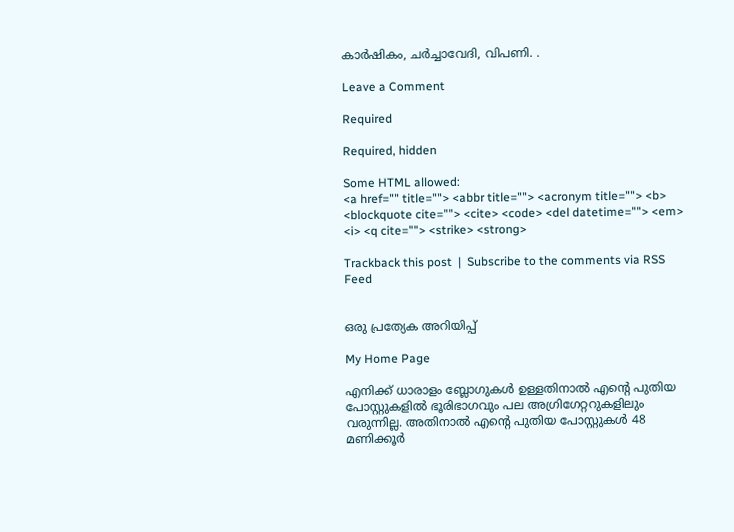കാര്‍ഷികം, ചര്‍ച്ചാവേദി, വിപണി. .

Leave a Comment

Required

Required, hidden

Some HTML allowed:
<a href="" title=""> <abbr title=""> <acronym title=""> <b> <blockquote cite=""> <cite> <code> <del datetime=""> <em> <i> <q cite=""> <strike> <strong>

Trackback this post  |  Subscribe to the comments via RSS Feed


ഒരു പ്രത്യേക അറിയിപ്പ്

My Home Page

എനിക്ക് ധാരാളം ബ്ലോഗുകള്‍ ഉള്ളതിനാല്‍ എന്റെ പുതിയ പോസ്റ്റുകളില്‍ ഭൂരിഭാഗവും പല അഗ്രിഗേറ്ററുകളിലും‍ വരുന്നില്ല. അതിനാല്‍ എന്റെ പുതിയ പോസ്റ്റുകള്‍ 48 മണിക്കൂര്‍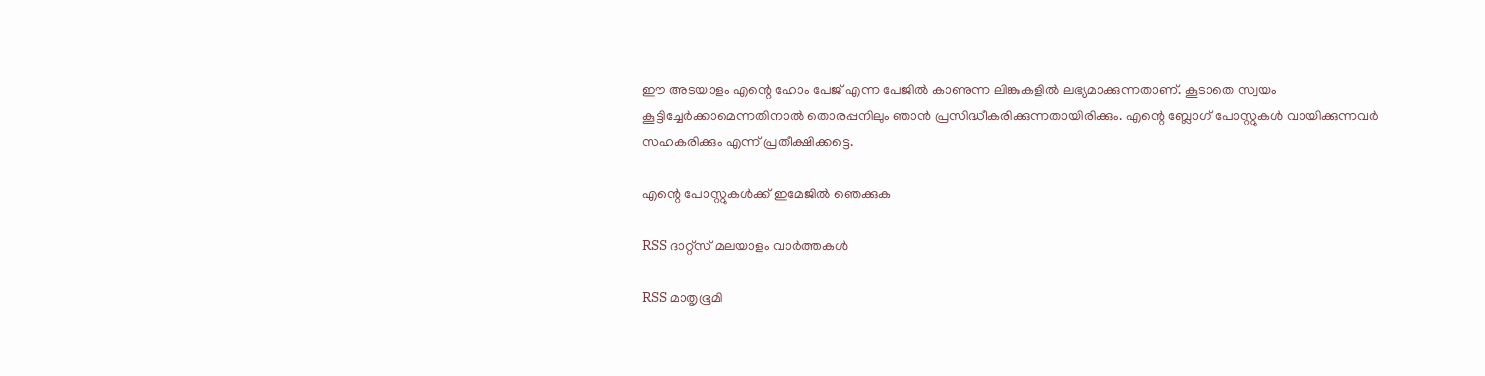ഈ അടയാളം എന്റെ ഹോം പേജ്‍ എന്ന പേജില്‍ കാണുന്ന ലിങ്കുകളില്‍ ലഭ്യമാക്കുന്നതാണ്. കൂടാതെ സ്വയം കൂട്ടിച്ചേര്‍ക്കാമെന്നതിനാല്‍ തൊരപ്പനിലും ഞാന്‍ പ്രസിദ്ധീകരിക്കുന്നതായിരിക്കും. എന്റെ ബ്ലോഗ് പോസ്റ്റുകള്‍ വായിക്കുന്നവര്‍ സഹകരിക്കും എന്ന് പ്രതീക്ഷിക്കട്ടെ.

എന്റെ പോസ്റ്റുകള്‍ക്ക് ഇമേജില്‍ ഞെക്കുക

RSS ദാറ്റ്സ് മലയാളം വാര്‍ത്തകള്‍

RSS മാതൃഭൂമി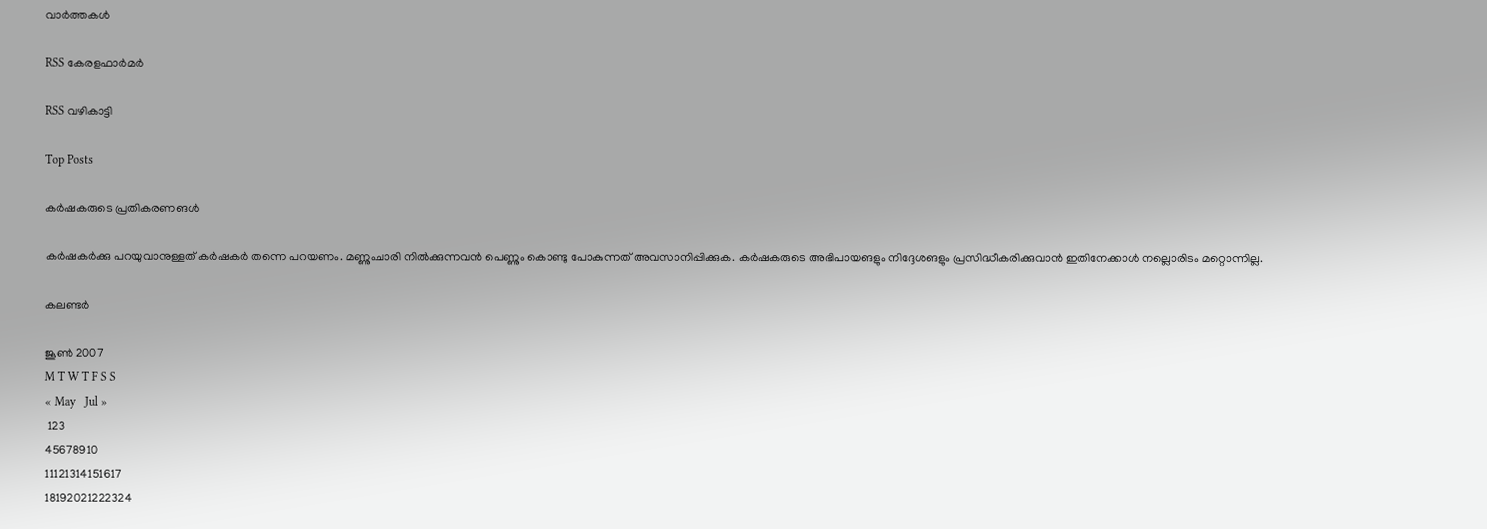വാര്‍ത്തകള്‍

RSS കേരളഫാര്‍മര്‍

RSS വഴികാട്ടി

Top Posts

കര്‍ഷകരുടെ പ്രതികരണങള്‍

കര്‍ഷകര്‍ക്കു പറയുവാനുള്ളത്‌ കര്‍ഷകര്‍ തന്നെ പറയണം. മണ്ണുംചാരി നില്‍ക്കുന്നവന്‍ പെണ്ണും കൊണ്ടു പോകുന്നത് അവസാനിപ്പിക്കുക. കര്‍ഷകരുടെ അഭിപായങളും നിദ്ദേശങളും പ്രസിദ്ധീകരിക്കുവാന്‍ ഇതിനേക്കാള്‍ നല്ലൊരിടം മറ്റൊന്നില്ല.

കലണ്ടര്‍

ജൂണ്‍ 2007
M T W T F S S
« May   Jul »
 123
45678910
11121314151617
18192021222324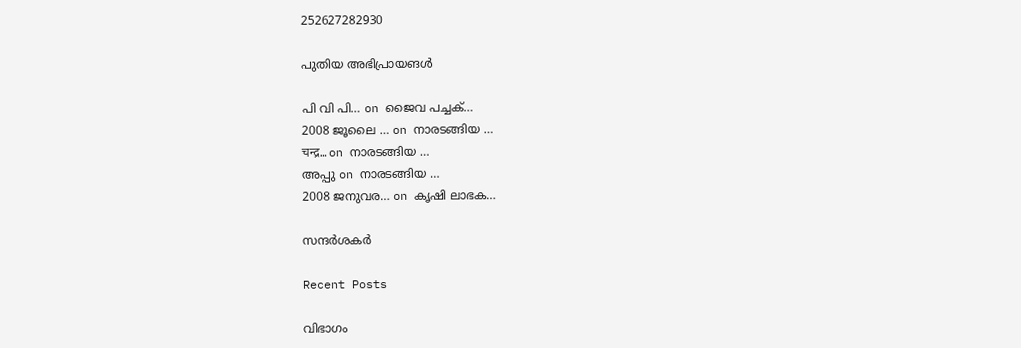252627282930

പുതിയ അഭിപ്രായങള്‍

പി വി പി… on ജൈവ പച്ചക്…
2008 ജൂലൈ … on നാരടങ്ങിയ …
चन्द्र… on നാരടങ്ങിയ …
അപ്പു on നാരടങ്ങിയ …
2008 ജനുവര… on കൃഷി ലാഭക…

സന്ദര്‍ശകര്‍

Recent Posts

വിഭാഗം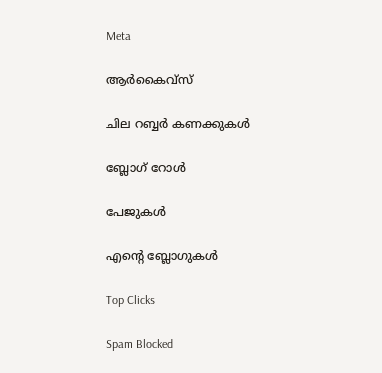Meta

ആര്‍കൈവ്‌സ്‌

ചില റബ്ബര്‍ കണക്കുകള്‍

ബ്ലോഗ്‌ റോള്‍

പേജുകള്‍

എന്റെ ബ്ലോഗുകള്‍

Top Clicks

Spam Blocked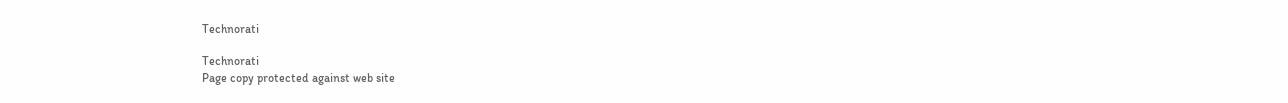Technorati

Technorati
Page copy protected against web site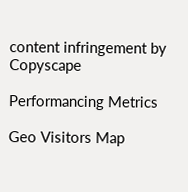content infringement by Copyscape

Performancing Metrics

Geo Visitors Map